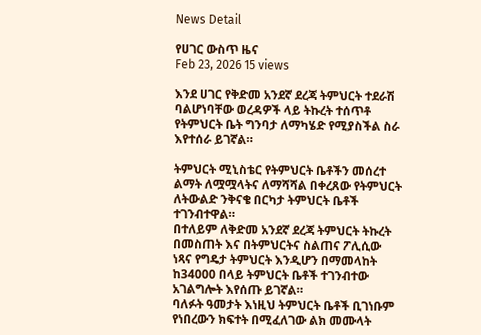News Detail

የሀገር ውስጥ ዜና
Feb 23, 2026 15 views

እንደ ሀገር የቅድመ አንደኛ ደረጃ ትምህርት ተደራሽ ባልሆነባቸው ወረዳዎች ላይ ትኩረት ተሰጥቶ የትምህርት ቤት ግንባታ ለማካሄድ የሚያስችል ስራ እየተሰራ ይገኛል።

ትምህርት ሚኒስቴር የትምህርት ቤቶችን መሰረተ ልማት ለሟሟላትና ለማሻሻል በቀረጸው የትምህርት ለትውልድ ንቅናቄ በርካታ ትምህርት ቤቶች ተገንብተዋል።
በተለይም ለቅድመ አንደኛ ደረጃ ትምህርት ትኩረት በመስጠት እና በትምህርትና ስልጠና ፖሊሲው ነጻና የግዴታ ትምህርት እንዲሆን በማመላከት ከ34000 በላይ ትምህርት ቤቶች ተገንብተው አገልግሎት እየሰጡ ይገኛል።
ባለፉት ዓመታት እነዚህ ትምህርት ቤቶች ቢገነቡም የነበረውን ክፍተት በሚፈለገው ልክ መሙላት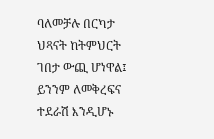ባለመቻሉ በርካታ ህጻናት ከትምህርት ገበታ ውጪ ሆነዋል፤ ይንንም ለመቅረፍና ተደራሽ እንዲሆኑ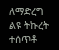ለማድረግ ልዩ ትኩረት ተሰጥቶ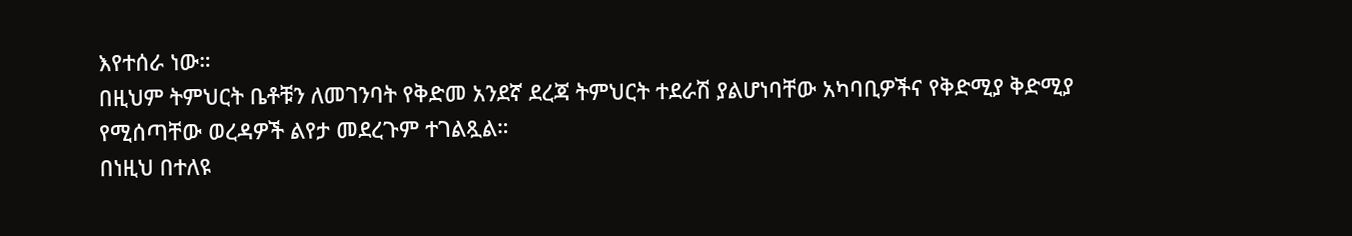እየተሰራ ነው።
በዚህም ትምህርት ቤቶቹን ለመገንባት የቅድመ አንደኛ ደረጃ ትምህርት ተደራሽ ያልሆነባቸው አካባቢዎችና የቅድሚያ ቅድሚያ የሚሰጣቸው ወረዳዎች ልየታ መደረጉም ተገልጿል።
በነዚህ በተለዩ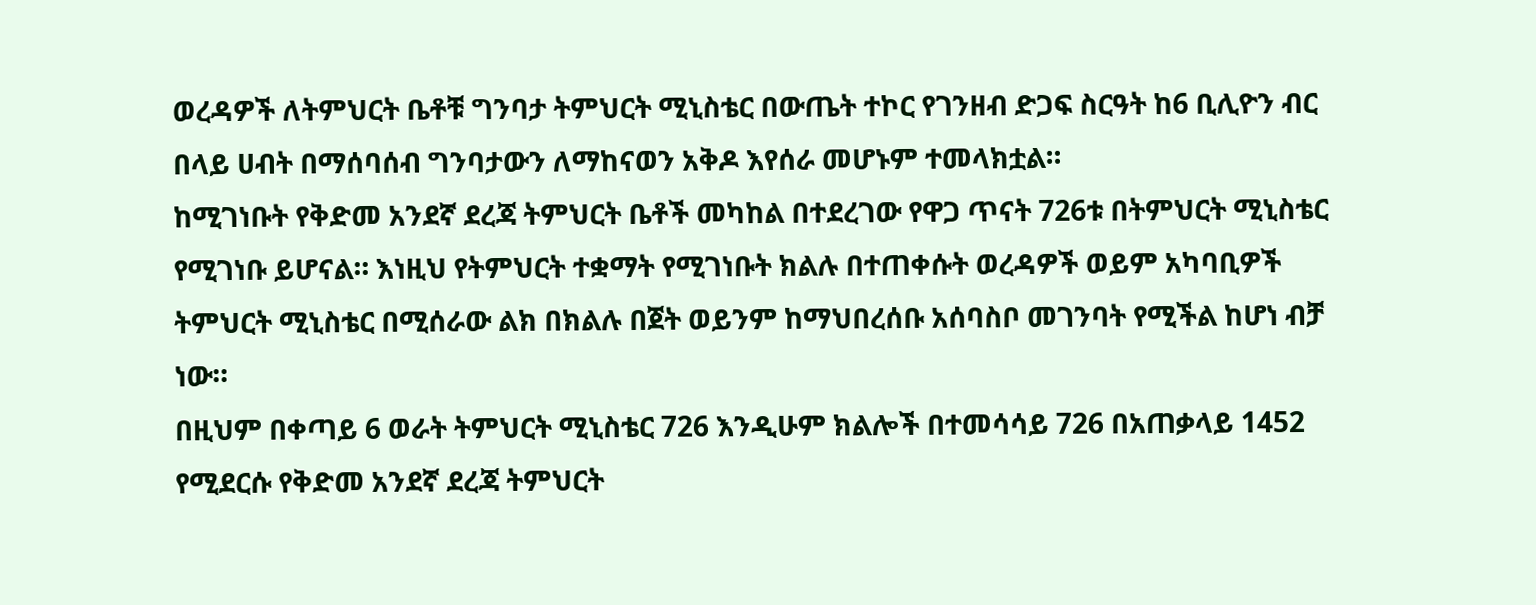ወረዳዎች ለትምህርት ቤቶቹ ግንባታ ትምህርት ሚኒስቴር በውጤት ተኮር የገንዘብ ድጋፍ ስርዓት ከ6 ቢሊዮን ብር በላይ ሀብት በማሰባሰብ ግንባታውን ለማከናወን አቅዶ እየሰራ መሆኑም ተመላክቷል።
ከሚገነቡት የቅድመ አንደኛ ደረጃ ትምህርት ቤቶች መካከል በተደረገው የዋጋ ጥናት 726ቱ በትምህርት ሚኒስቴር የሚገነቡ ይሆናል። እነዚህ የትምህርት ተቋማት የሚገነቡት ክልሉ በተጠቀሱት ወረዳዎች ወይም አካባቢዎች ትምህርት ሚኒስቴር በሚሰራው ልክ በክልሉ በጀት ወይንም ከማህበረሰቡ አሰባስቦ መገንባት የሚችል ከሆነ ብቻ ነው።
በዚህም በቀጣይ 6 ወራት ትምህርት ሚኒስቴር 726 እንዲሁም ክልሎች በተመሳሳይ 726 በአጠቃላይ 1452 የሚደርሱ የቅድመ አንደኛ ደረጃ ትምህርት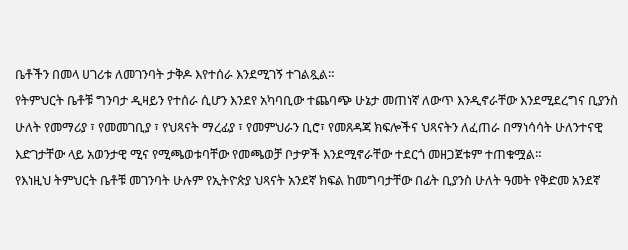ቤቶችን በመላ ሀገሪቱ ለመገንባት ታቅዶ እየተሰራ እንደሚገኝ ተገልጿል።
የትምህርት ቤቶቹ ግንባታ ዲዛይን የተሰራ ሲሆን እንደየ አካባቢው ተጨባጭ ሁኔታ መጠነኛ ለውጥ እንዲኖራቸው እንደሚደረግና ቢያንስ ሁለት የመማሪያ ፣ የመመገቢያ ፣ የህጻናት ማረፊያ ፣ የመምህራን ቢሮ፣ የመጸዳጃ ክፍሎችና ህጻናትን ለፈጠራ በማነሳሳት ሁለንተናዊ እድገታቸው ላይ አወንታዊ ሚና የሚጫወቱባቸው የመጫወቻ ቦታዎች እንደሚኖራቸው ተደርጎ መዘጋጀቱም ተጠቁሟል።
የእነዚህ ትምህርት ቤቶቹ መገንባት ሁሉም የኢትዮጵያ ህጻናት አንደኛ ክፍል ከመግባታቸው በፊት ቢያንስ ሁለት ዓመት የቅድመ አንደኛ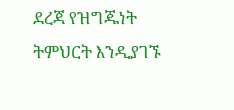ደረጃ የዝግጁነት ትምህርት እንዲያገኙ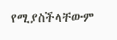የሚያስችላቸውም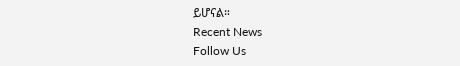ይሆናል።
Recent News
Follow Us